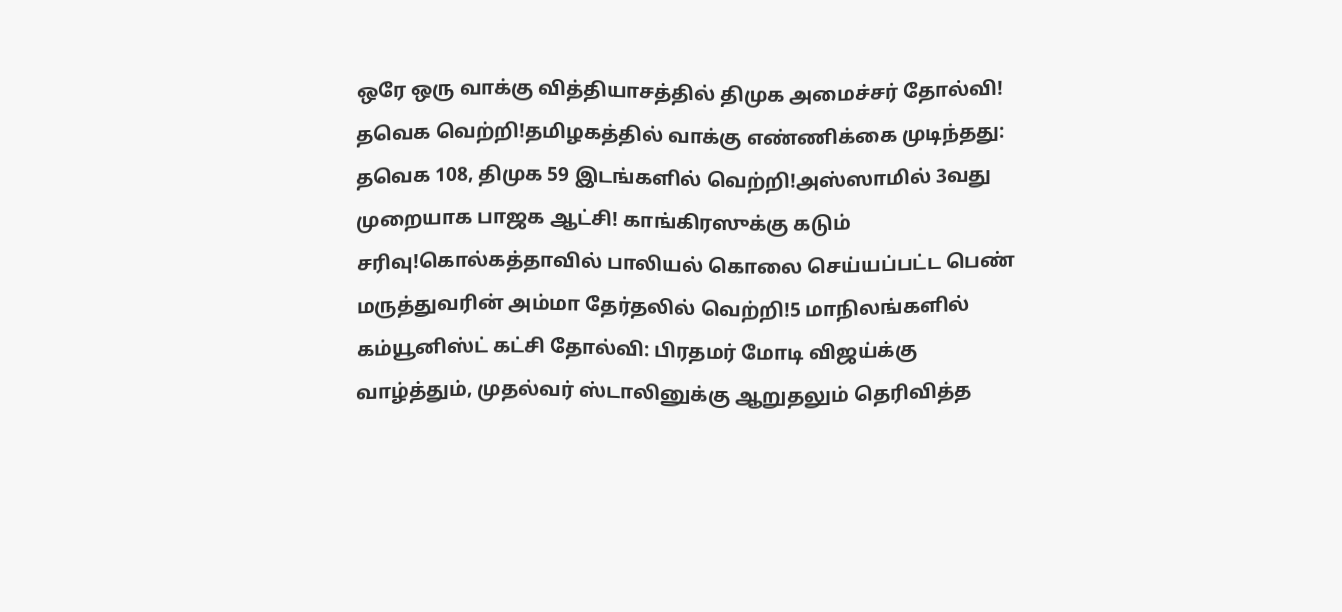ஒரே ஒரு வாக்கு வித்தியாசத்தில் திமுக அமைச்சர் தோல்வி! தவெக வெற்றி!தமிழகத்தில் வாக்கு எண்ணிக்கை முடிந்தது: தவெக 108, திமுக 59 இடங்களில் வெற்றி!அஸ்ஸாமில் 3வது முறையாக பாஜக ஆட்சி! காங்கிரஸுக்கு கடும் சரிவு!கொல்கத்தாவில் பாலியல் கொலை செய்யப்பட்ட பெண் மருத்துவரின் அம்மா தேர்தலில் வெற்றி!5 மாநிலங்களில் கம்யூனிஸ்ட் கட்சி தோல்வி: பிரதமர் மோடி விஜய்க்கு வாழ்த்தும், முதல்வர் ஸ்டாலினுக்கு ஆறுதலும் தெரிவித்த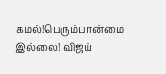கமல்!பெரும்பான்மை இல்லை! விஜய்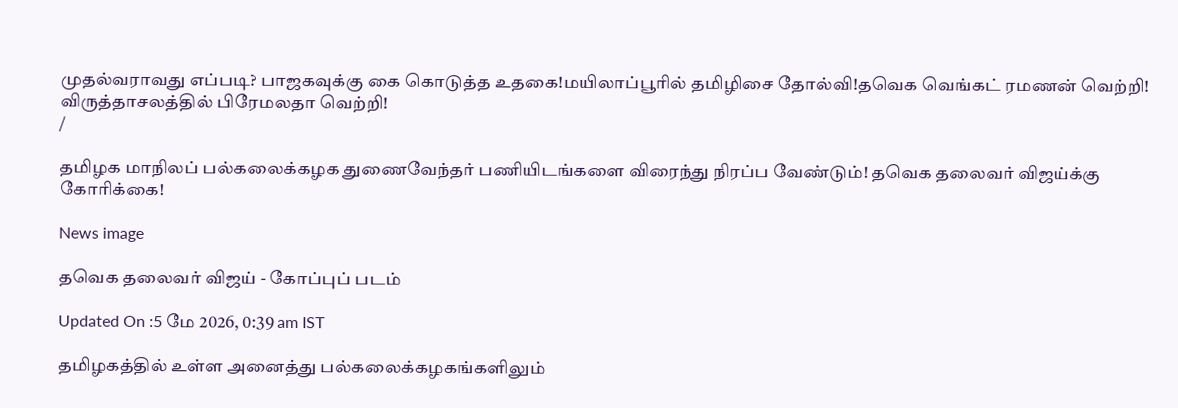முதல்வராவது எப்படி? பாஜகவுக்கு கை கொடுத்த உதகை!மயிலாப்பூரில் தமிழிசை தோல்வி!தவெக வெங்கட் ரமணன் வெற்றி! விருத்தாசலத்தில் பிரேமலதா வெற்றி!
/

தமிழக மாநிலப் பல்கலைக்கழக துணைவேந்தர் பணியிடங்களை விரைந்து நிரப்ப வேண்டும்! தவெக தலைவர் விஜய்க்கு கோரிக்கை!

News image

தவெக தலைவர் விஜய் - கோப்புப் படம்

Updated On :5 மே 2026, 0:39 am IST

தமிழகத்தில் உள்ள அனைத்து பல்கலைக்கழகங்களிலும்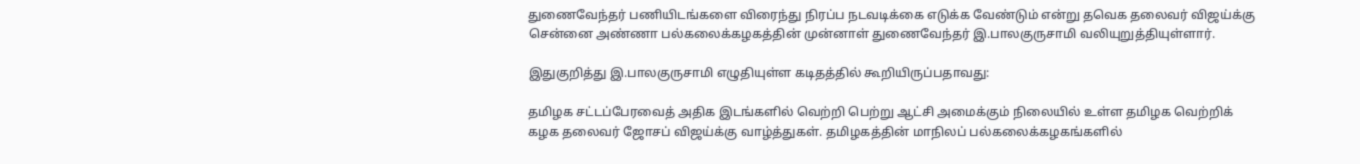துணைவேந்தர் பணியிடங்களை விரைந்து நிரப்ப நடவடிக்கை எடுக்க வேண்டும் என்று தவெக தலைவர் விஜய்க்கு சென்னை அண்ணா பல்கலைக்கழகத்தின் முன்னாள் துணைவேந்தர் இ.பாலகுருசாமி வலியுறுத்தியுள்ளார்.

இதுகுறித்து இ.பாலகுருசாமி எழுதியுள்ள கடிதத்தில் கூறியிருப்பதாவது:

தமிழக சட்டப்பேரவைத் அதிக இடங்களில் வெற்றி பெற்று ஆட்சி அமைக்கும் நிலையில் உள்ள தமிழக வெற்றிக் கழக தலைவர் ஜோசப் விஜய்க்கு வாழ்த்துகள். தமிழகத்தின் மாநிலப் பல்கலைக்கழகங்களில்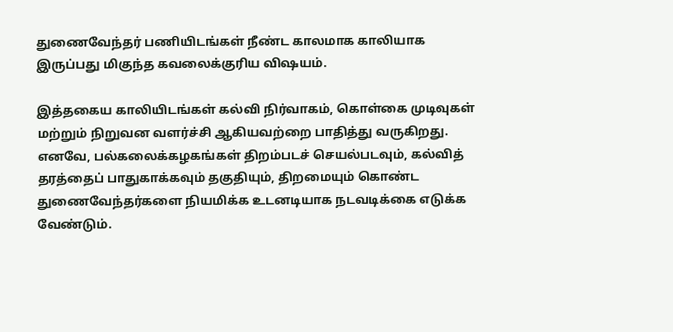துணைவேந்தர் பணியிடங்கள் நீண்ட காலமாக காலியாக இருப்பது மிகுந்த கவலைக்குரிய விஷயம்.

இத்தகைய காலியிடங்கள் கல்வி நிர்வாகம், கொள்கை முடிவுகள் மற்றும் நிறுவன வளர்ச்சி ஆகியவற்றை பாதித்து வருகிறது. எனவே, பல்கலைக்கழகங்கள் திறம்படச் செயல்படவும், கல்வித் தரத்தைப் பாதுகாக்கவும் தகுதியும், திறமையும் கொண்ட துணைவேந்தர்களை நியமிக்க உடனடியாக நடவடிக்கை எடுக்க வேண்டும்.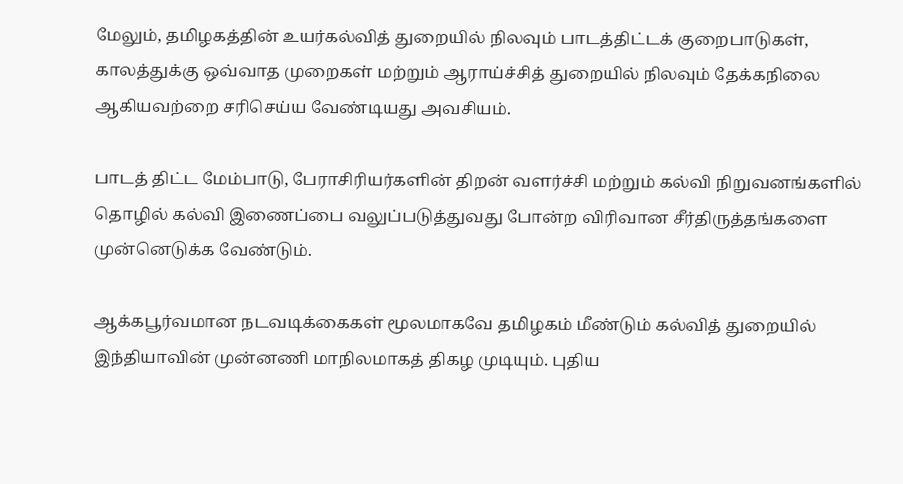மேலும், தமிழகத்தின் உயர்கல்வித் துறையில் நிலவும் பாடத்திட்டக் குறைபாடுகள், காலத்துக்கு ஒவ்வாத முறைகள் மற்றும் ஆராய்ச்சித் துறையில் நிலவும் தேக்கநிலை ஆகியவற்றை சரிசெய்ய வேண்டியது அவசியம்.

பாடத் திட்ட மேம்பாடு, பேராசிரியர்களின் திறன் வளர்ச்சி மற்றும் கல்வி நிறுவனங்களில் தொழில் கல்வி இணைப்பை வலுப்படுத்துவது போன்ற விரிவான சீர்திருத்தங்களை முன்னெடுக்க வேண்டும்.

ஆக்கபூர்வமான நடவடிக்கைகள் மூலமாகவே தமிழகம் மீண்டும் கல்வித் துறையில் இந்தியாவின் முன்னணி மாநிலமாகத் திகழ முடியும். புதிய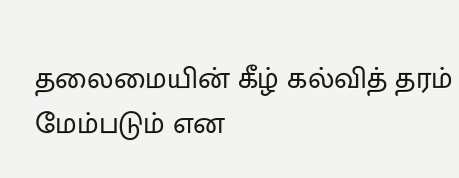தலைமையின் கீழ் கல்வித் தரம் மேம்படும் என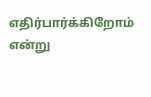எதிர்பார்க்கிறோம் என்று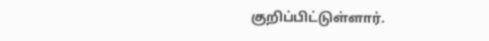குறிப்பிட்டுள்ளார்.